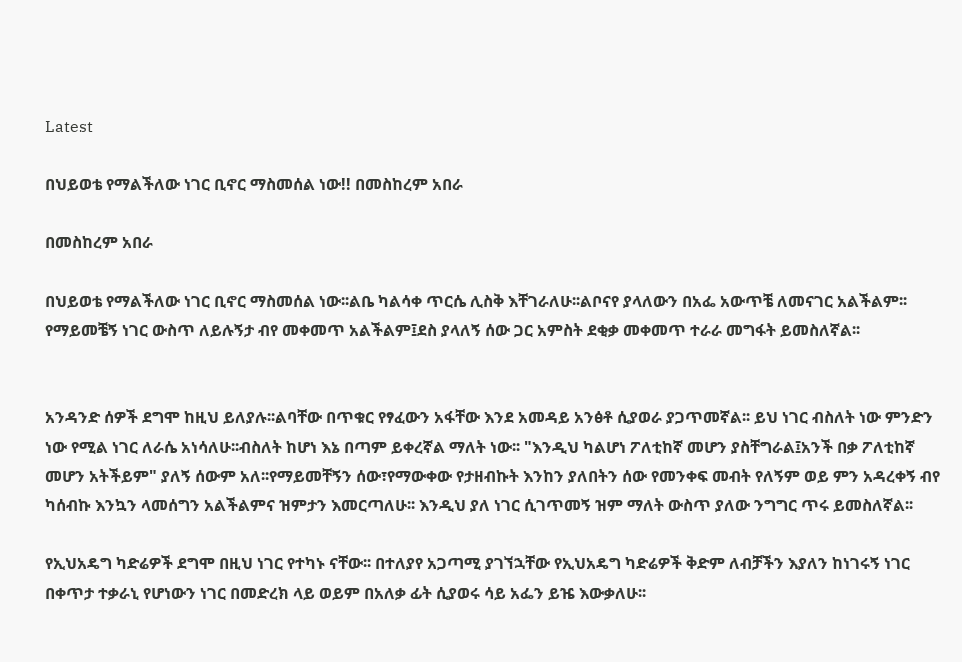Latest

በህይወቴ የማልችለው ነገር ቢኖር ማስመሰል ነው!! በመስከረም አበራ

በመስከረም አበራ

በህይወቴ የማልችለው ነገር ቢኖር ማስመሰል ነው፡፡ልቤ ካልሳቀ ጥርሴ ሊስቅ እቸገራለሁ፡፡ልቦናየ ያላለውን በአፌ አውጥቼ ለመናገር አልችልም፡፡ የማይመቼኝ ነገር ውስጥ ለይሉኝታ ብየ መቀመጥ አልችልም፤ደስ ያላለኝ ሰው ጋር አምስት ደቂቃ መቀመጥ ተራራ መግፋት ይመስለኛል፡፡


አንዳንድ ሰዎች ደግሞ ከዚህ ይለያሉ፡፡ልባቸው በጥቁር የፃፈውን አፋቸው እንደ አመዳይ አንፅቶ ሲያወራ ያጋጥመኛል፡፡ ይህ ነገር ብስለት ነው ምንድን ነው የሚል ነገር ለራሴ አነሳለሁ፡፡ብስለት ከሆነ እኔ በጣም ይቀረኛል ማለት ነው፡፡ "እንዲህ ካልሆነ ፖለቲከኛ መሆን ያስቸግራል፤አንች በቃ ፖለቲከኛ መሆን አትችይም" ያለኝ ሰውም አለ፡፡የማይመቸኝን ሰው፣የማውቀው የታዘብኩት እንከን ያለበትን ሰው የመንቀፍ መብት የለኝም ወይ ምን አዳረቀኝ ብየ ካሰብኩ እንኳን ላመሰግን አልችልምና ዝምታን እመርጣለሁ፡፡ እንዲህ ያለ ነገር ሲገጥመኝ ዝም ማለት ውስጥ ያለው ንግግር ጥሩ ይመስለኛል፡፡

የኢህአዴግ ካድሬዎች ደግሞ በዚህ ነገር የተካኑ ናቸው፡፡ በተለያየ አጋጣሚ ያገኘኋቸው የኢህአዴግ ካድሬዎች ቅድም ለብቻችን እያለን ከነገሩኝ ነገር በቀጥታ ተቃራኒ የሆነውን ነገር በመድረክ ላይ ወይም በአለቃ ፊት ሲያወሩ ሳይ አፌን ይዤ እውቃለሁ፡፡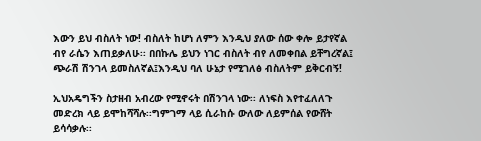እውን ይህ ብስለት ነው! ብስለት ከሆነ ለምን እንዲህ ያለው ሰው ቀሎ ይታየኛል ብየ ራሴን እጠይቃለሁ፡፡ በበኩሌ ይህን ነገር ብስለት ብየ ለመቀበል ይቸግረኛል፤ ጭራሽ ሽንገላ ይመስለኛል፤እንዲህ ባለ ሁኔታ የሚገለፅ ብስለትም ይቅርብኝ!

ኢህአዴግችን ስታዘብ አብረው የሚኖሩት በሽንገላ ነው፡፡ ለነፍስ እየተፈለለጉ መድረክ ላይ ይሞከሻሻሉ፡፡ግምገማ ላይ ሲራከሱ ውለው ለይምሰል የውሸት ይሳሳቃሉ፡፡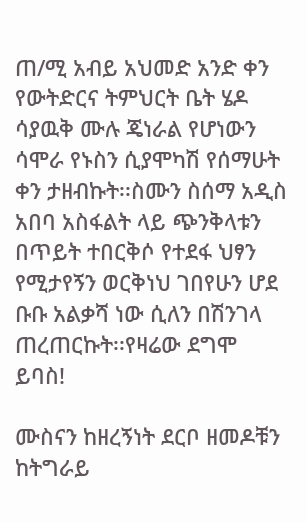ጠ/ሚ አብይ አህመድ አንድ ቀን የውትድርና ትምህርት ቤት ሄዶ ሳያዉቅ ሙሉ ጄነራል የሆነውን ሳሞራ የኑስን ሲያሞካሽ የሰማሁት ቀን ታዘብኩት፡፡ስሙን ስሰማ አዲስ አበባ አስፋልት ላይ ጭንቅላቱን በጥይት ተበርቅሶ የተደፋ ህፃን የሚታየኝን ወርቅነህ ገበየሁን ሆደ ቡቡ አልቃሻ ነው ሲለን በሽንገላ ጠረጠርኩት፡፡የዛሬው ደግሞ ይባስ!

ሙስናን ከዘረኝነት ደርቦ ዘመዶቹን ከትግራይ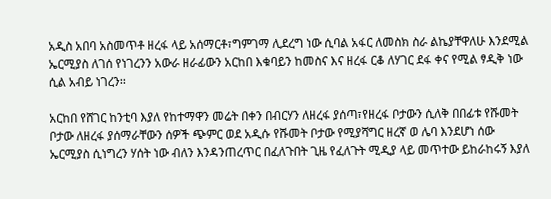አዲስ አበባ አስመጥቶ ዘረፋ ላይ አሰማርቶ፣ግምገማ ሊደረግ ነው ሲባል አፋር ለመስክ ስራ ልኬያቸዋለሁ እንደሚል ኤርሚያስ ለገሰ የነገረንን አውራ ዘራፊውን አርከበ እቁባይን ከመስና እና ዘረፋ ርቆ ለሃገር ደፋ ቀና የሚል ፃዲቅ ነው ሲል አብይ ነገረን፡፡

አርከበ የሸገር ከንቲባ እያለ የከተማዋን መሬት በቀን በብርሃን ለዘረፋ ያሰጣ፣የዘረፋ ቦታውን ሲለቅ በበፊቱ የሹመት ቦታው ለዘረፋ ያሰማራቸውን ሰዎች ጭምር ወደ አዲሱ የሹመት ቦታው የሚያሻግር ዘረኛ ወ ሌባ እንደሆነ ሰው ኤርሚያስ ሲነግረን ሃሰት ነው ብለን እንዳንጠረጥር በፈለጉበት ጊዜ የፈለጉት ሚዲያ ላይ መጥተው ይከራከሩኝ እያለ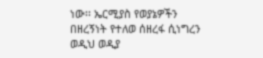ነው፡፡ ኤርሚያስ የወያኔዎችን በዘረኝነት የተለወ ሰዘረፋ ሲነግረን ወዲህ ወዲያ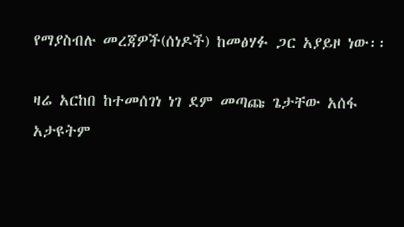የማያስብሉ መረጃዎች(ሰነዶች) ከመፅሃፉ ጋር አያይዞ ነው፡፡

ዛሬ አርከበ ከተመሰገነ ነገ ደም መጣጩ ጌታቸው አሰፋ አታዩትም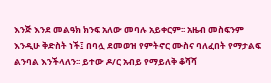እንጅ እንደ መልዓክ ክንፍ አለው መባሉ አይቀርም፡፡ አዜብ መስፍንም እንዲሁ ቅድስት ነች፤ በባሏ ደመወዝ የምትኖር ሙስና ባለፈበት የማታልፍ ልንባል እንችላለን፡፡ ይተው ዶ/ር አብይ የማይለቅ ቆሻሻ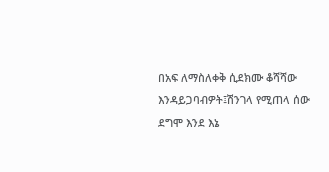በአፍ ለማስለቀቅ ሲደክሙ ቆሻሻው እንዳይጋባብዎት፤ሽንገላ የሚጠላ ሰው ደግሞ እንደ እኔ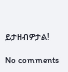ይታዘብዎታል!

No comments